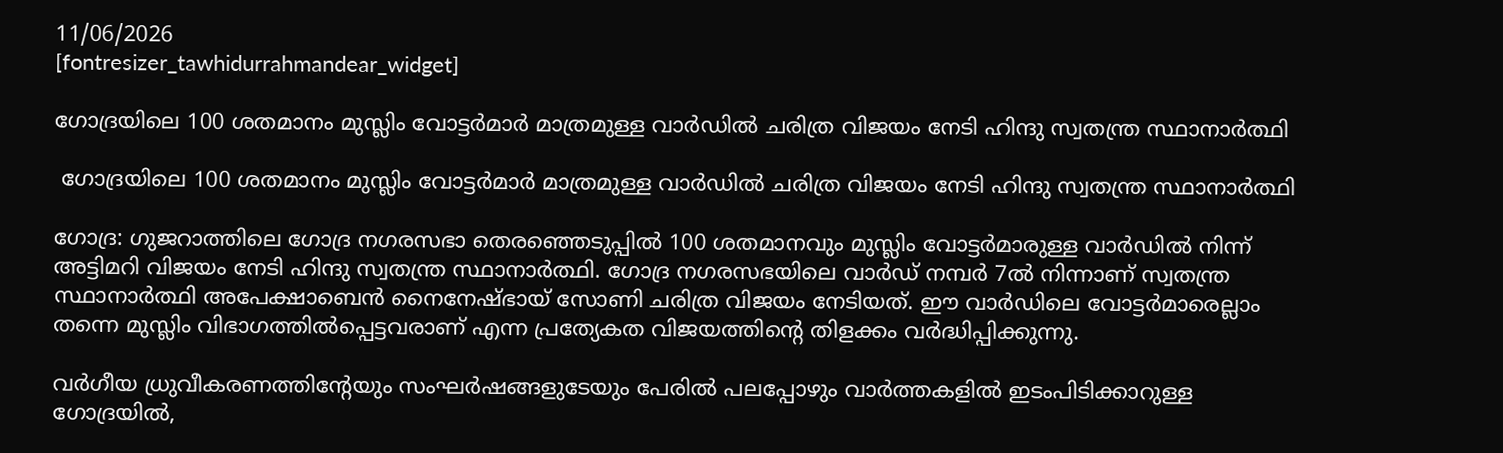11/06/2026
[fontresizer_tawhidurrahmandear_widget]

ഗോദ്രയിലെ 100 ശതമാനം മുസ്ലിം വോട്ടർമാർ മാത്രമുള്ള വാർഡിൽ ചരിത്ര വിജയം നേടി ഹിന്ദു സ്വതന്ത്ര സ്ഥാനാർത്ഥി

 ഗോദ്രയിലെ 100 ശതമാനം മുസ്ലിം വോട്ടർമാർ മാത്രമുള്ള വാർഡിൽ ചരിത്ര വിജയം നേടി ഹിന്ദു സ്വതന്ത്ര സ്ഥാനാർത്ഥി

ഗോദ്ര: ഗുജറാത്തിലെ ഗോദ്ര നഗരസഭാ തെരഞ്ഞെടുപ്പിൽ 100 ശതമാനവും മുസ്ലിം വോട്ടർമാരുള്ള വാർഡിൽ നിന്ന് അട്ടിമറി വിജയം നേടി ഹിന്ദു സ്വതന്ത്ര സ്ഥാനാർത്ഥി. ഗോദ്ര നഗരസഭയിലെ വാർഡ് നമ്പർ 7ൽ നിന്നാണ് സ്വതന്ത്ര സ്ഥാനാർത്ഥി അപേക്ഷാബെൻ നൈനേഷ്ഭായ് സോണി ചരിത്ര വിജയം നേടിയത്. ഈ വാർഡിലെ വോട്ടർമാരെല്ലാം തന്നെ മുസ്ലിം വിഭാഗത്തിൽപ്പെട്ടവരാണ് എന്ന പ്രത്യേകത വിജയത്തിന്റെ തിളക്കം വർദ്ധിപ്പിക്കുന്നു.

വർഗീയ ധ്രുവീകരണത്തിന്റേയും സംഘർഷങ്ങളുടേയും പേരിൽ പലപ്പോഴും വാർത്തകളിൽ ഇടംപിടിക്കാറുള്ള ഗോദ്രയിൽ,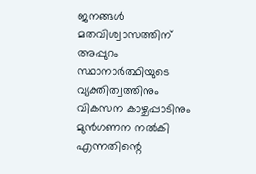ജനങ്ങൾ മതവിശ്വാസത്തിന് അപ്പുറം സ്ഥാനാർത്ഥിയുടെ വ്യക്തിത്വത്തിനും വികസന കാഴ്ചപ്പാടിനും മുൻഗണന നൽകി എന്നതിന്റെ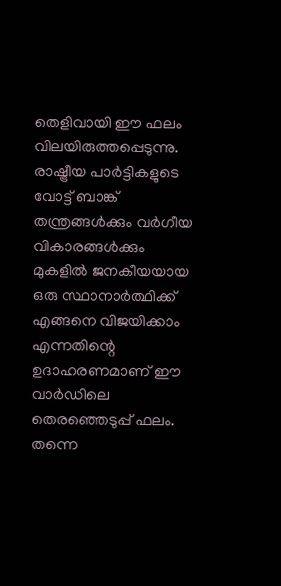തെളിവായി ഈ ഫലം വിലയിരുത്തപ്പെടുന്നു. രാഷ്ട്രീയ പാർട്ടികളുടെ വോട്ട് ബാങ്ക് തന്ത്രങ്ങൾക്കും വർഗീയ വികാരങ്ങൾക്കും മുകളിൽ ജനകീയയായ ഒരു സ്ഥാനാർത്ഥിക്ക് എങ്ങനെ വിജയിക്കാം എന്നതിന്റെ ഉദാഹരണമാണ് ഈ വാർഡിലെ തെരഞ്ഞെടുപ്പ് ഫലം. തന്നെ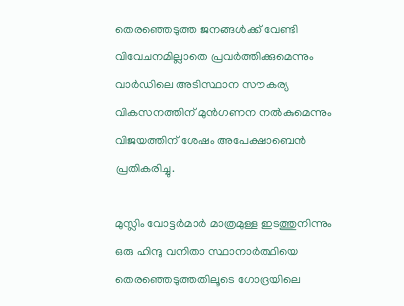തെരഞ്ഞെടുത്ത ജനങ്ങൾക്ക് വേണ്ടി വിവേചനമില്ലാതെ പ്രവർത്തിക്കുമെന്നും വാർഡിലെ അടിസ്ഥാന സൗകര്യ വികസനത്തിന് മുൻഗണന നൽകുമെന്നും വിജയത്തിന് ശേഷം അപേക്ഷാബെൻ പ്രതികരിച്ചു.

മുസ്ലിം വോട്ടർമാർ മാത്രമുള്ള ഇടത്തുനിന്നും ഒരു ഹിന്ദു വനിതാ സ്ഥാനാർത്ഥിയെ തെരഞ്ഞെടുത്തതിലൂടെ ഗോദ്രയിലെ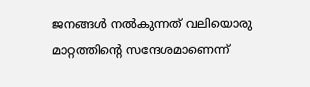ജനങ്ങൾ നൽകുന്നത് വലിയൊരു മാറ്റത്തിന്റെ സന്ദേശമാണെന്ന്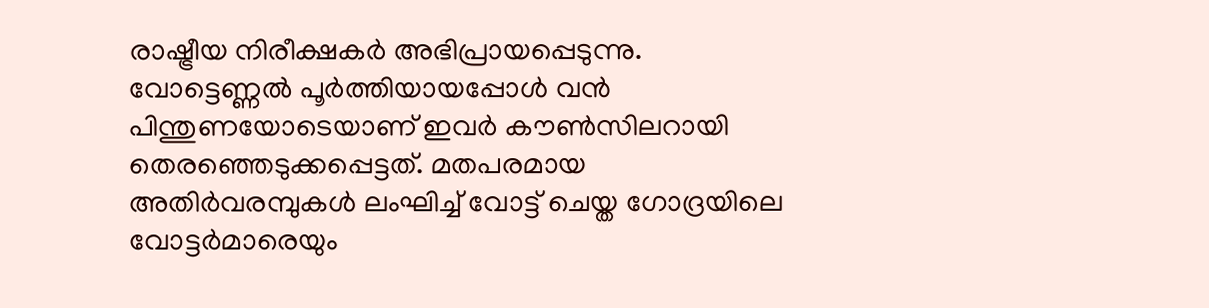രാഷ്ട്രീയ നിരീക്ഷകർ അഭിപ്രായപ്പെടുന്നു. വോട്ടെണ്ണൽ പൂർത്തിയായപ്പോൾ വൻ പിന്തുണയോടെയാണ് ഇവർ കൗൺസിലറായി തെരഞ്ഞെടുക്കപ്പെട്ടത്. മതപരമായ അതിർവരമ്പുകൾ ലംഘിച്ച് വോട്ട് ചെയ്ത ഗോദ്രയിലെ വോട്ടർമാരെയും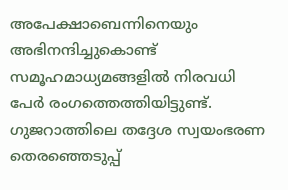അപേക്ഷാബെന്നിനെയും അഭിനന്ദിച്ചുകൊണ്ട് സമൂഹമാധ്യമങ്ങളിൽ നിരവധി പേർ രംഗത്തെത്തിയിട്ടുണ്ട്. ഗുജറാത്തിലെ തദ്ദേശ സ്വയംഭരണ തെരഞ്ഞെടുപ്പ്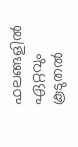ഫലങ്ങളിൽ ഏറ്റവും കൂടുതൽ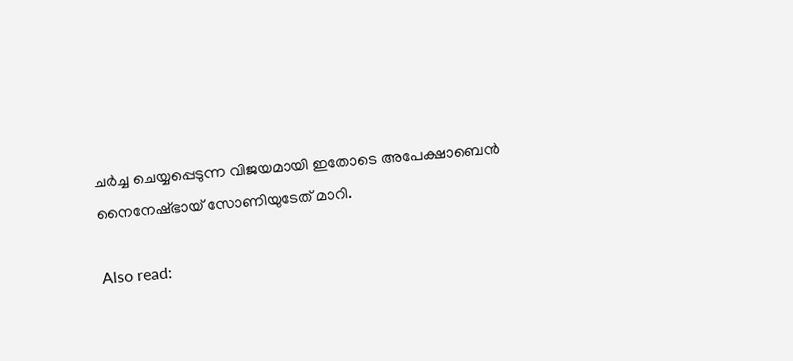ചർച്ച ചെയ്യപ്പെടുന്ന വിജയമായി ഇതോടെ അപേക്ഷാബെൻ നൈനേഷ്ഭായ് സോണിയുടേത് മാറി.

Also read: